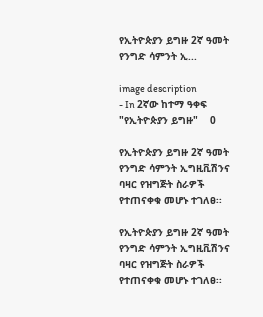የኢትዮጵያን ይግዙ 2ኛ ዓመት የንግድ ሳምንት ኢ...

image description
- In 2ኛው ከተማ ዓቀፍ "የኢትዮጵያን ይግዙ"    0

የኢትዮጵያን ይግዙ 2ኛ ዓመት የንግድ ሳምንት ኢግዚቪሽንና ባዛር የዝግጅት ስራዎች የተጠናቀቁ መሆኑ ተገለፀ፡፡

የኢትዮጵያን ይግዙ 2ኛ ዓመት የንግድ ሳምንት ኢግዚቪሽንና ባዛር የዝግጅት ስራዎች የተጠናቀቁ መሆኑ ተገለፀ፡፡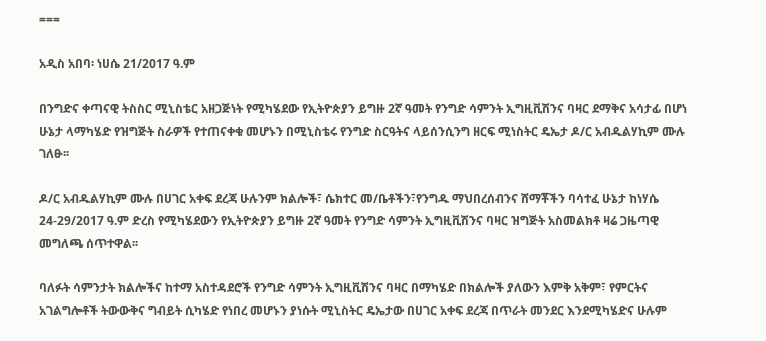===

አዲስ አበባ፡ ነሀሴ 21/2017 ዓ.ም

በንግድና ቀጣናዊ ትስስር ሚኒስቴር አዘጋጅነት የሚካሄደው የኢትዮጵያን ይግዙ 2ኛ ዓመት የንግድ ሳምንት ኢግዚቪሽንና ባዛር ደማቅና አሳታፊ በሆነ ሁኔታ ላማካሄድ የዝግጅት ስራዎች የተጠናቀቁ መሆኑን በሚኒስቴሩ የንግድ ስርዓትና ላይሰንሲንግ ዘርፍ ሚነስትር ዴኤታ ዶ/ር አብዱልሃኪም ሙሉ ገለፁ፡፡

ዶ/ር አብዱልሃኪም ሙሉ በሀገር አቀፍ ደረጃ ሁሉንም ክልሎች፣ ሴክተር መ/ቤቶችን፣የንግዱ ማህበረሰብንና ሸማቾችን ባሳተፈ ሁኔታ ከነሃሴ 24-29/2017 ዓ.ም ድረስ የሚካሄደውን የኢትዮጵያን ይግዙ 2ኛ ዓመት የንግድ ሳምንት ኢግዚቪሽንና ባዛር ዝግጅት አስመልክቶ ዛሬ ጋዜጣዊ መግለጫ ሰጥተዋል፡፡

ባለፉት ሳምንታት ክልሎችና ከተማ አስተዳደሮች የንግድ ሳምንት ኢግዚቪሽንና ባዛር በማካሄድ በክልሎች ያለውን እምቅ አቅም፣ የምርትና አገልግሎቶች ትውውቅና ግብይት ሲካሄድ የነበረ መሆኑን ያነሱት ሚኒስትር ዴኤታው በሀገር አቀፍ ደረጃ በጥራት መንደር እንደሚካሄድና ሁሉም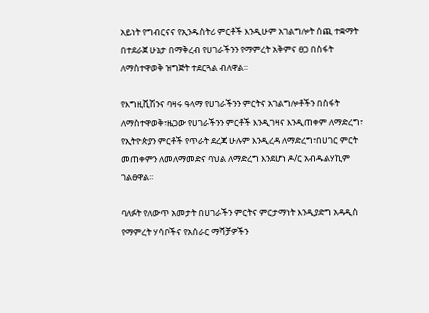አይነት የግብርናና የኢንዱስትሪ ምርቶች እንዲሁም አገልግሎት ሰጪ ተቋማት በተደራጀ ሁኔታ በማቅረብ የሀገራችንን የማምረት አቅምና ፀጋ በስፋት ለማስተዋወቅ ዝግጅት ተደርጓል ብለዋል፡፡

የእግዚቪሽንና ባዛሩ ዓላማ የሀገራችንን ምርትና አገልግሎቶችን በስፋት ለማስተዋወቅ፣ዜጋው የሀገራችንን ምርቶች እንዲገዛና እንዲጠቀም ለማድረግ፣ የኢትዮጵያን ምርቶች የጥራት ደረጃ ሁሉም እንዲረዳ ለማድረግ፣በሀገር ምርት መጠቀምን ለመለማመድና ባህል ለማድረግ እንደሆነ ዶ/ር አብዱልሃኪም ገልፀዋል፡፡

ባለፉት የለውጥ አመታት በሀገራችን ምርትና ምርታማነት እንዲያድግ አዳዲስ የማምረት ሃሳቦችና የአሰራር ማሻቻዎችን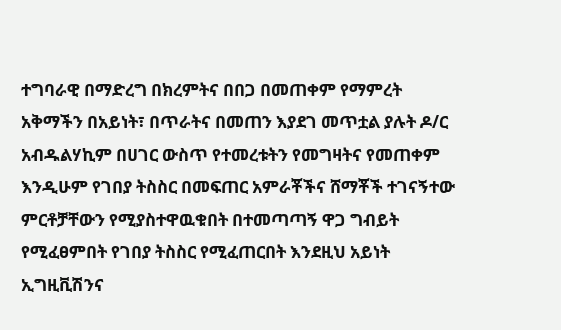ተግባራዊ በማድረግ በክረምትና በበጋ በመጠቀም የማምረት አቅማችን በአይነት፣ በጥራትና በመጠን እያደገ መጥቷል ያሉት ዶ/ር አብዱልሃኪም በሀገር ውስጥ የተመረቱትን የመግዛትና የመጠቀም እንዲሁም የገበያ ትስስር በመፍጠር አምራቾችና ሸማቾች ተገናኝተው ምርቶቻቸውን የሚያስተዋዉቁበት በተመጣጣኝ ዋጋ ግብይት የሚፈፀምበት የገበያ ትስስር የሚፈጠርበት እንደዚህ አይነት ኢግዚቪሽንና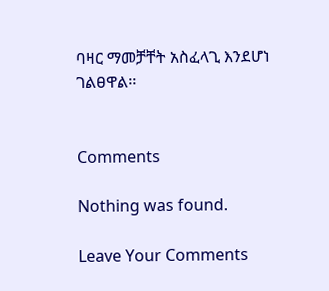ባዛር ማመቻቸት አስፈላጊ እንደሆነ ገልፀዋል፡፡


Comments

Nothing was found.

Leave Your Comments